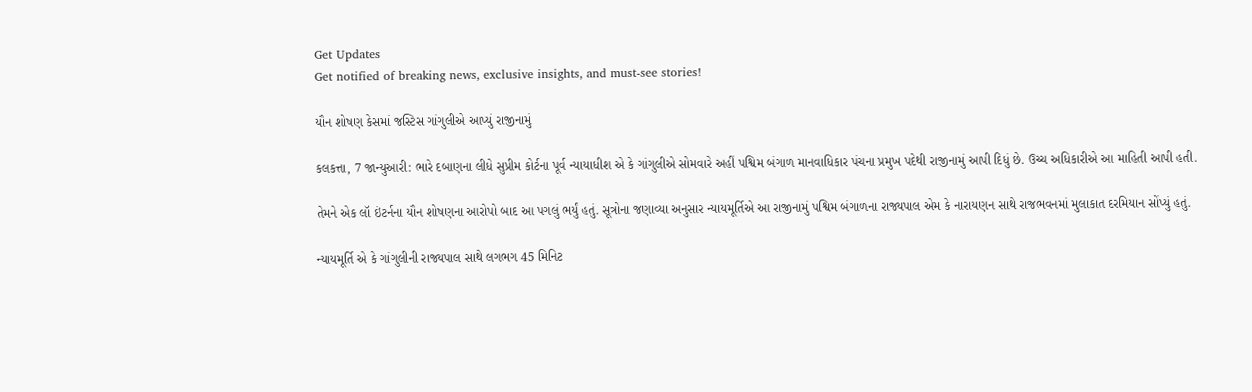Get Updates
Get notified of breaking news, exclusive insights, and must-see stories!

યૌન શોષણ કેસમાં જસ્ટિસ ગાંગુલીએ આપ્યું રાજીનામું

કલકત્તા, 7 જાન્યુઆરી: ભારે દબાણના લીધે સુપ્રીમ કોર્ટના પૂર્વ ન્યાયાધીશ એ કે ગાંગુલીએ સોમવારે અહીં પશ્વિમ બંગાળ માનવાધિકાર પંચના પ્રમુખ પદેથી રાજીનામું આપી દિધું છે. ઉચ્ચ અધિકારીએ આ માહિતી આપી હતી.

તેમને એક લૉ ઇંટર્નના યૌન શોષણના આરોપો બાદ આ પગલું ભર્યું હતું. સૂત્રોના જણાવ્યા અનુસાર ન્યાયમૂર્તિએ આ રાજીનામું પશ્વિમ બંગાળના રાજ્યપાલ એમ કે નારાયણન સાથે રાજભવનમાં મુલાકાત દરમિયાન સોંપ્યું હતું.

ન્યાયમૂર્તિ એ કે ગાંગુલીની રાજ્યપાલ સાથે લગભગ 45 મિનિટ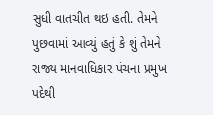સુધી વાતચીત થઇ હતી. તેમને પુછવામાં આવ્યું હતું કે શું તેમને રાજ્ય માનવાધિકાર પંચના પ્રમુખ પદેથી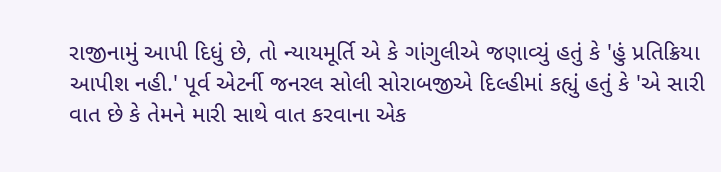રાજીનામું આપી દિધું છે, તો ન્યાયમૂર્તિ એ કે ગાંગુલીએ જણાવ્યું હતું કે 'હું પ્રતિક્રિયા આપીશ નહી.' પૂર્વ એટર્ની જનરલ સોલી સોરાબજીએ દિલ્હીમાં કહ્યું હતું કે 'એ સારી વાત છે કે તેમને મારી સાથે વાત કરવાના એક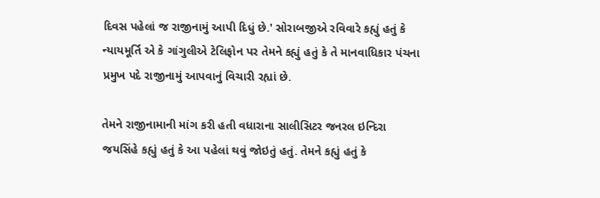દિવસ પહેલાં જ રાજીનામું આપી દિધું છે.' સોરાબજીએ રવિવારે કહ્યું હતું કે ન્યાયમૂર્તિ એ કે ગાંગુલીએ ટેલિફોન પર તેમને કહ્યું હતું કે તે માનવાધિકાર પંચના પ્રમુખ પદે રાજીનામું આપવાનું વિચારી રહ્યાં છે.

તેમને રાજીનામાની માંગ કરી હતી વધારાના સાલીસિટર જનરલ ઇન્દિરા જયસિંહે કહ્યું હતું કે આ પહેલાં થવું જોઇતું હતું. તેમને કહ્યું હતું કે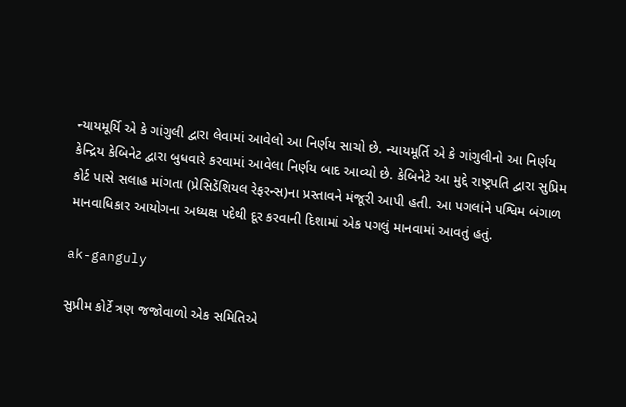ન્યાયમૂર્યિ એ કે ગાંગુલી દ્વારા લેવામાં આવેલો આ નિર્ણય સાચો છે. ન્યાયમૂર્તિ એ કે ગાંગુલીનો આ નિર્ણય કેન્દ્રિય કેબિનેટ દ્વારા બુધવારે કરવામાં આવેલા નિર્ણય બાદ આવ્યો છે. કેબિનેટે આ મુદ્દે રાષ્ટ્રપતિ દ્વારા સુપ્રિમ કોર્ટ પાસે સલાહ માંગતા (પ્રેસિડેંશિયલ રેફરન્સ)ના પ્રસ્તાવને મંજૂરી આપી હતી. આ પગલાંને પશ્વિમ બંગાળ માનવાધિકાર આયોગના અધ્યક્ષ પદેથી દૂર કરવાની દિશામાં એક પગલું માનવામાં આવતું હતું.

ak-ganguly

સુપ્રીમ કોર્ટે ત્રણ જજોવાળો એક સમિતિએ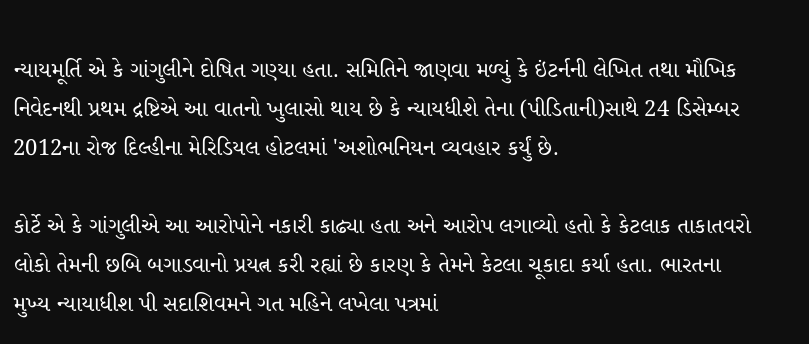ન્યાયમૂર્તિ એ કે ગાંગુલીને દોષિત ગણ્યા હતા. સમિતિને જાણવા મળ્યું કે ઇંટર્નની લેખિત તથા મૌખિક નિવેદનથી પ્રથમ દ્રષ્ટિએ આ વાતનો ખુલાસો થાય છે કે ન્યાયધીશે તેના (પીડિતાની)સાથે 24 ડિસેમ્બર 2012ના રોજ દિલ્હીના મેરિડિયલ હોટલમાં 'અશોભનિયન વ્યવહાર કર્યું છે.

કોર્ટે એ કે ગાંગુલીએ આ આરોપોને નકારી કાઢ્યા હતા અને આરોપ લગાવ્યો હતો કે કેટલાક તાકાતવરો લોકો તેમની છબિ બગાડવાનો પ્રયત્ન કરી રહ્યાં છે કારણ કે તેમને કેટલા ચૂકાદા કર્યા હતા. ભારતના મુખ્ય ન્યાયાધીશ પી સદાશિવમને ગત મહિને લખેલા પત્રમાં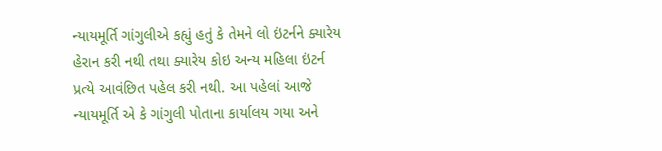ન્યાયમૂર્તિ ગાંગુલીએ કહ્યું હતું કે તેમને લો ઇંટર્નને ક્યારેય હેરાન કરી નથી તથા ક્યારેય કોઇ અન્ય મહિલા ઇંટર્ન પ્રત્યે આવંછિત પહેલ કરી નથી. આ પહેલાં આજે ન્યાયમૂર્તિ એ કે ગાંગુલી પોતાના કાર્યાલય ગયા અને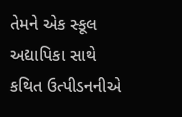તેમને એક સ્કૂલ અદ્યાપિકા સાથે કથિત ઉત્પીડનનીએ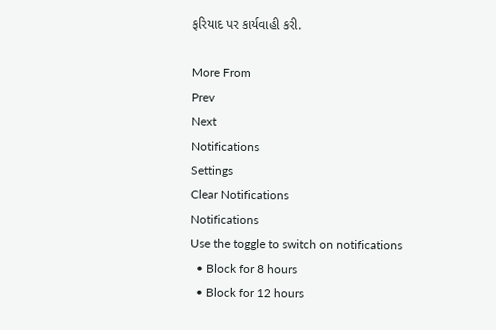ફરિયાદ પર કાર્યવાહી કરી.

More From
Prev
Next
Notifications
Settings
Clear Notifications
Notifications
Use the toggle to switch on notifications
  • Block for 8 hours
  • Block for 12 hours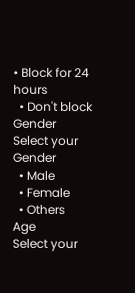• Block for 24 hours
  • Don't block
Gender
Select your Gender
  • Male
  • Female
  • Others
Age
Select your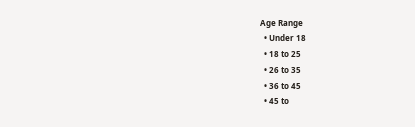Age Range
  • Under 18
  • 18 to 25
  • 26 to 35
  • 36 to 45
  • 45 to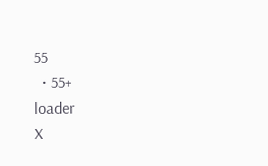55
  • 55+
loader
X